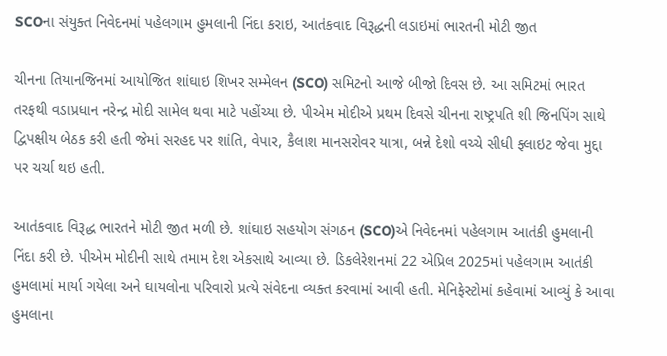SCOના સંયુક્ત નિવેદનમાં પહેલગામ હુમલાની નિંદા કરાઇ, આતંકવાદ વિરૂદ્ધની લડાઇમાં ભારતની મોટી જીત

ચીનના તિયાનજિનમાં આયોજિત શાંઘાઇ શિખર સમ્મેલન (SCO) સમિટનો આજે બીજો દિવસ છે. આ સમિટમાં ભારત તરફથી વડાપ્રધાન નરેન્દ્ર મોદી સામેલ થવા માટે પહોંચ્યા છે. પીએમ મોદીએ પ્રથમ દિવસે ચીનના રાષ્ટ્રપતિ શી જિનપિંગ સાથે દ્વિપક્ષીય બેઠક કરી હતી જેમાં સરહદ પર શાંતિ, વેપાર, કૈલાશ માનસરોવર યાત્રા, બન્ને દેશો વચ્ચે સીધી ફ્લાઇટ જેવા મુદ્દા પર ચર્ચા થઇ હતી.

આતંકવાદ વિરૂદ્ધ ભારતને મોટી જીત મળી છે. શાંઘાઇ સહયોગ સંગઠન (SCO)એ નિવેદનમાં પહેલગામ આતંકી હુમલાની નિંદા કરી છે. પીએમ મોદીની સાથે તમામ દેશ એકસાથે આવ્યા છે. ડિકલેરેશનમાં 22 એપ્રિલ 2025માં પહેલગામ આતંકી હુમલામાં માર્યા ગયેલા અને ઘાયલોના પરિવારો પ્રત્યે સંવેદના વ્યક્ત કરવામાં આવી હતી. મેનિફેસ્ટોમાં કહેવામાં આવ્યું કે આવા હુમલાના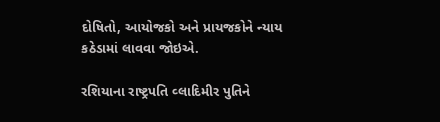દોષિતો, આયોજકો અને પ્રાયજકોને ન્યાય કઠેડામાં લાવવા જોઇએ.

રશિયાના રાષ્ટ્રપતિ વ્લાદિમીર પુતિને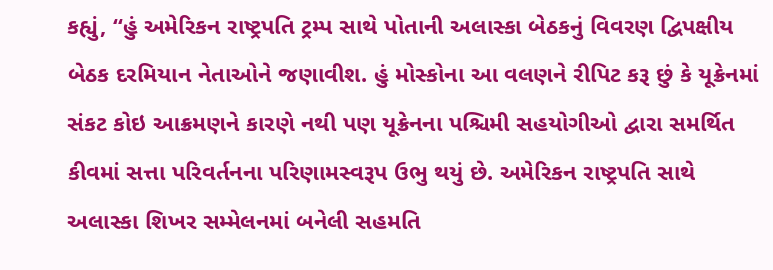કહ્યું, “હું અમેરિકન રાષ્ટ્રપતિ ટ્રમ્પ સાથે પોતાની અલાસ્કા બેઠકનું વિવરણ દ્વિપક્ષીય બેઠક દરમિયાન નેતાઓને જણાવીશ. હું મોસ્કોના આ વલણને રીપિટ કરૂ છું કે યૂક્રેનમાં સંકટ કોઇ આક્રમણને કારણે નથી પણ યૂક્રેનના પશ્ચિમી સહયોગીઓ દ્વારા સમર્થિત કીવમાં સત્તા પરિવર્તનના પરિણામસ્વરૂપ ઉભુ થયું છે. અમેરિકન રાષ્ટ્રપતિ સાથે અલાસ્કા શિખર સમ્મેલનમાં બનેલી સહમતિ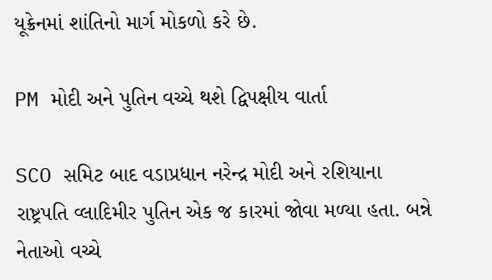યૂક્રેનમાં શાંતિનો માર્ગ મોકળો કરે છે.

PM મોદી અને પુતિન વચ્ચે થશે દ્વિપક્ષીય વાર્તા

SCO સમિટ બાદ વડાપ્રધાન નરેન્દ્ર મોદી અને રશિયાના રાષ્ટ્રપતિ વ્લાદિમીર પુતિન એક જ કારમાં જોવા મળ્યા હતા. બન્ને નેતાઓ વચ્ચે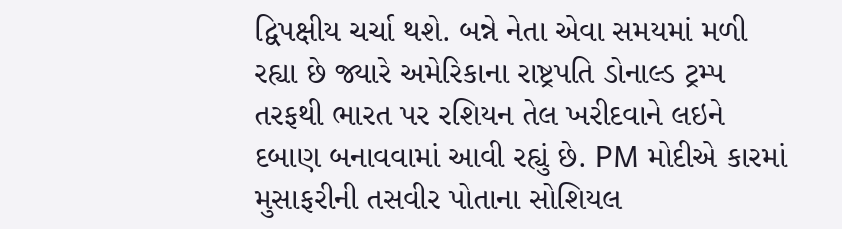દ્વિપક્ષીય ચર્ચા થશે. બન્ને નેતા એવા સમયમાં મળી રહ્યા છે જ્યારે અમેરિકાના રાષ્ટ્રપતિ ડોનાલ્ડ ટ્રમ્પ તરફથી ભારત પર રશિયન તેલ ખરીદવાને લઇને દબાણ બનાવવામાં આવી રહ્યું છે. PM મોદીએ કારમાં મુસાફરીની તસવીર પોતાના સોશિયલ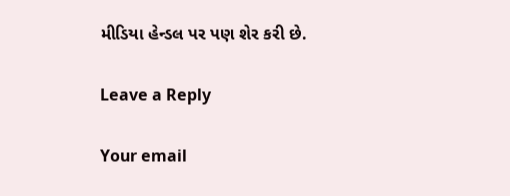મીડિયા હેન્ડલ પર પણ શેર કરી છે.

Leave a Reply

Your email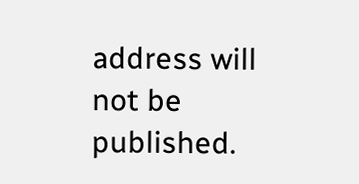address will not be published.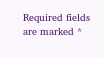Required fields are marked *